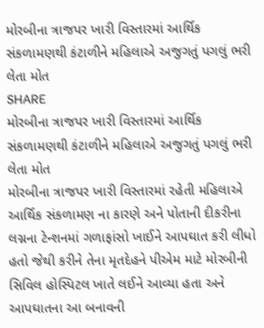મોરબીના ત્રાજપર ખારી વિસ્તારમાં આર્થિક સંકળામણથી કંટાળીને મહિલાએ અજુગતું પગલું ભરી લેતા મોત
SHARE
મોરબીના ત્રાજપર ખારી વિસ્તારમાં આર્થિક સંકળામણથી કંટાળીને મહિલાએ અજુગતું પગલું ભરી લેતા મોત
મોરબીના ત્રાજપર ખારી વિસ્તારમાં રહેતી મહિલાએ આર્થિક સંકળામણ ના કારણે અને પોતાની દીકરીના લગ્નના ટેન્શનમાં ગળાફાંસો ખાઈને આપઘાત કરી લીધો હતો જેથી કરીને તેના મૃતદેહને પીએમ માટે મોરબીની સિવિલ હોસ્પિટલ ખાતે લઈને આવ્યા હતા અને આપઘાતના આ બનાવની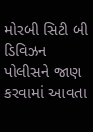મોરબી સિટી બી ડિવિઝન પોલીસને જાણ કરવામાં આવતા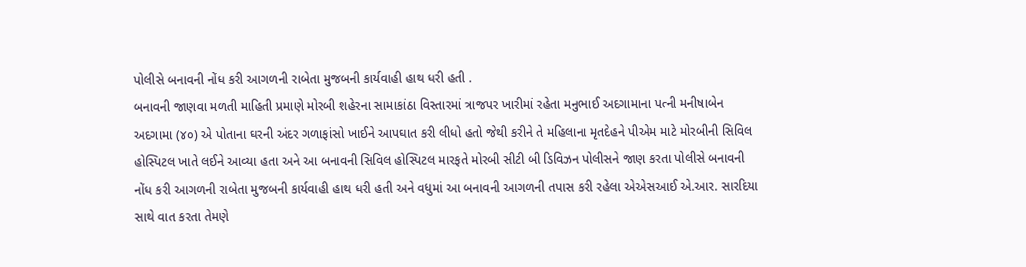પોલીસે બનાવની નોંધ કરી આગળની રાબેતા મુજબની કાર્યવાહી હાથ ધરી હતી .
બનાવની જાણવા મળતી માહિતી પ્રમાણે મોરબી શહેરના સામાકાંઠા વિસ્તારમાં ત્રાજપર ખારીમાં રહેતા મનુભાઈ અદગામાના પત્ની મનીષાબેન અદગામા (૪૦) એ પોતાના ઘરની અંદર ગળાફાંસો ખાઈને આપઘાત કરી લીધો હતો જેથી કરીને તે મહિલાના મૃતદેહને પીએમ માટે મોરબીની સિવિલ હોસ્પિટલ ખાતે લઈને આવ્યા હતા અને આ બનાવની સિવિલ હોસ્પિટલ મારફતે મોરબી સીટી બી ડિવિઝન પોલીસને જાણ કરતા પોલીસે બનાવની નોંધ કરી આગળની રાબેતા મુજબની કાર્યવાહી હાથ ધરી હતી અને વધુમાં આ બનાવની આગળની તપાસ કરી રહેલા એએસઆઈ એ.આર. સારદિયા સાથે વાત કરતા તેમણે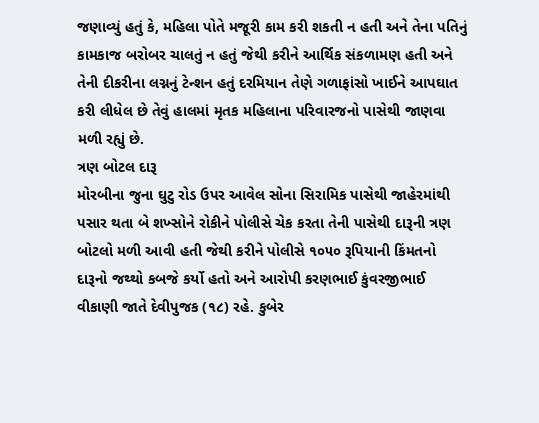જણાવ્યું હતું કે, મહિલા પોતે મજૂરી કામ કરી શકતી ન હતી અને તેના પતિનું કામકાજ બરોબર ચાલતું ન હતું જેથી કરીને આર્થિક સંકળામણ હતી અને તેની દીકરીના લગ્નનું ટેન્શન હતું દરમિયાન તેણે ગળાફાંસો ખાઈને આપઘાત કરી લીધેલ છે તેવું હાલમાં મૃતક મહિલાના પરિવારજનો પાસેથી જાણવા મળી રહ્યું છે.
ત્રણ બોટલ દારૂ
મોરબીના જુના ઘુટુ રોડ ઉપર આવેલ સોના સિરામિક પાસેથી જાહેરમાંથી પસાર થતા બે શખ્સોને રોકીને પોલીસે ચેક કરતા તેની પાસેથી દારૂની ત્રણ બોટલો મળી આવી હતી જેથી કરીને પોલીસે ૧૦૫૦ રૂપિયાની કિંમતનો દારૂનો જથ્થો કબજે કર્યો હતો અને આરોપી કરણભાઈ કુંવરજીભાઈ વીકાણી જાતે દેવીપુજક (૧૮) રહે. કુબેર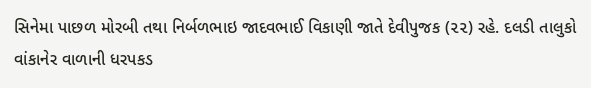સિનેમા પાછળ મોરબી તથા નિર્બળભાઇ જાદવભાઈ વિકાણી જાતે દેવીપુજક (૨૨) રહે. દલડી તાલુકો વાંકાનેર વાળાની ધરપકડ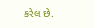કરેલ છે.